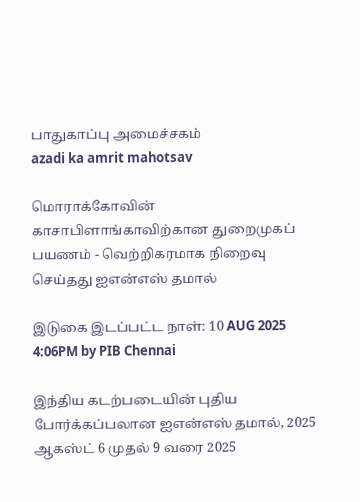பாதுகாப்பு அமைச்சகம்
azadi ka amrit mahotsav

மொராக்கோவின் காசாபிளாங்காவிற்கான துறைமுகப் பயணம் - வெற்றிகரமாக நிறைவு செய்தது ஐஎன்எஸ் தமால்

இடுகை இடப்பட்ட நாள்: 10 AUG 2025 4:06PM by PIB Chennai

இந்திய கடற்படையின் புதிய போர்க்கப்பலான ஐஎன்எஸ் தமால், 2025 ஆகஸ்ட் 6 முதல் 9 வரை 2025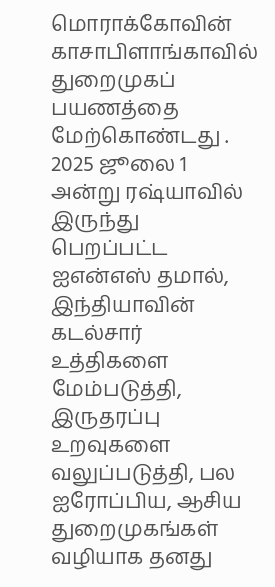மொராக்கோவின் காசாபிளாங்காவில் துறைமுகப் பயணத்தை மேற்கொண்டது . 2025 ஜூலை 1 அன்று ரஷ்யாவில் இருந்து பெறப்பட்ட ஐஎன்எஸ் தமால், இந்தியாவின் கடல்சார் உத்திகளை மேம்படுத்தி, இருதரப்பு உறவுகளை வலுப்படுத்தி, பல ஐரோப்பிய, ஆசிய துறைமுகங்கள் வழியாக தனது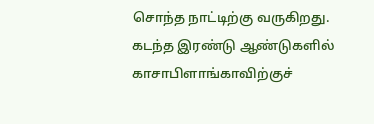சொந்த நாட்டிற்கு வருகிறது. கடந்த இரண்டு ஆண்டுகளில் காசாபிளாங்காவிற்குச்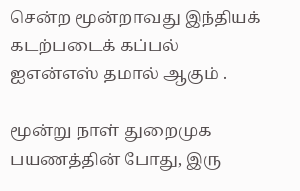சென்ற மூன்றாவது இந்தியக் கடற்படைக் கப்பல் ஐஎன்எஸ் தமால் ஆகும் .

மூன்று நாள் துறைமுக பயணத்தின் போது, இரு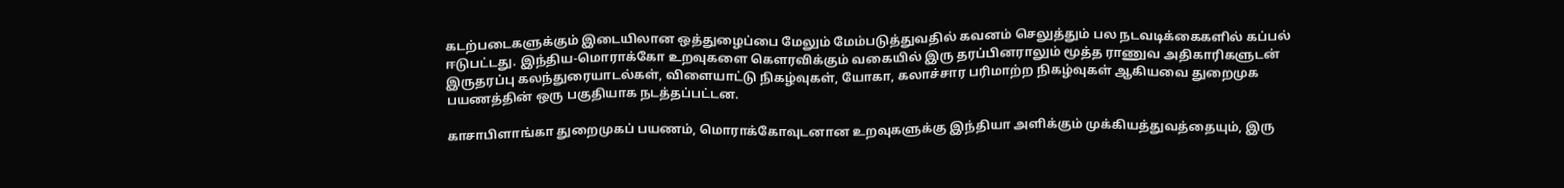கடற்படைகளுக்கும் இடையிலான ஒத்துழைப்பை மேலும் மேம்படுத்துவதில் கவனம் செலுத்தும் பல நடவடிக்கைகளில் கப்பல் ஈடுபட்டது. இந்திய-மொராக்கோ உறவுகளை கௌரவிக்கும் வகையில் இரு தரப்பினராலும் மூத்த ராணுவ அதிகாரிகளுடன் இருதரப்பு கலந்துரையாடல்கள், விளையாட்டு நிகழ்வுகள், யோகா, கலாச்சார பரிமாற்ற நிகழ்வுகள் ஆகியவை துறைமுக பயணத்தின் ஒரு பகுதியாக நடத்தப்பட்டன.

காசாபிளாங்கா துறைமுகப் பயணம், மொராக்கோவுடனான உறவுகளுக்கு இந்தியா அளிக்கும் முக்கியத்துவத்தையும், இரு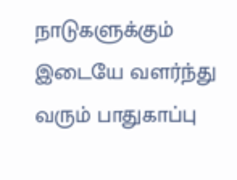நாடுகளுக்கும் இடையே வளர்ந்து வரும் பாதுகாப்பு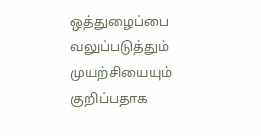ஒத்துழைப்பை வலுப்படுத்தும் முயற்சியையும் குறிப்பதாக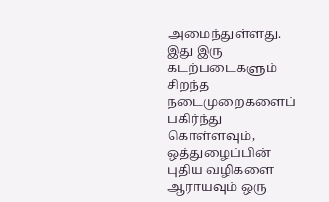அமைந்துள்ளது. இது இரு கடற்படைகளும் சிறந்த நடைமுறைகளைப் பகிர்ந்து கொள்ளவும், ஒத்துழைப்பின் புதிய வழிகளை ஆராயவும் ஒரு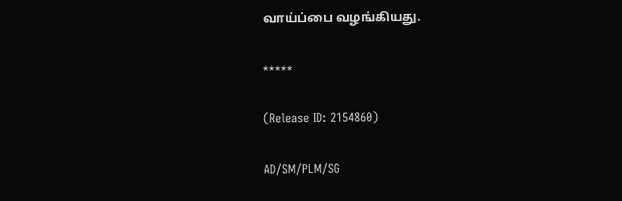வாய்ப்பை வழங்கியது.

*****

(Release ID: 2154860)

AD/SM/PLM/SG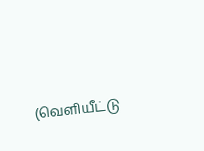(வெளியீட்டு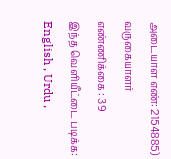அடையாள எண்: 2154885) வருகையாளர் எண்ணிக்கை : 39
இந்த வெளியீட்டை படிக்க: English , Urdu ,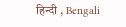हिन्दी , Bengali